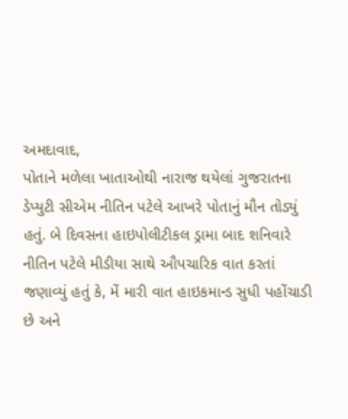અમદાવાદ,
પોતાને મળેલા ખાતાઓથી નારાજ થયેલાં ગુજરાતના ડેપ્યુટી સીએમ નીતિન પટેલે આખરે પોતાનું મૌન તોડ્યું હતું. બે દિવસના હાઇપોલીટીકલ ડ્રામા બાદ શનિવારે નીતિન પટેલે મીડીયા સાથે ઔપચારિક વાત કરતાં જણાવ્યું હતું કે, મેં મારી વાત હાઇકમાન્ડ સુધી પહોંચાડી છે અને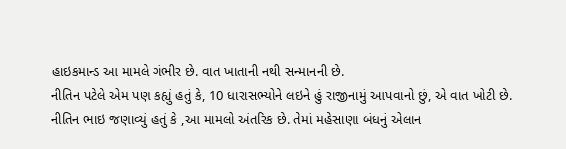હાઇકમાન્ડ આ મામલે ગંભીર છે. વાત ખાતાની નથી સન્માનની છે.
નીતિન પટેલે એમ પણ કહ્યું હતું કે, 10 ધારાસભ્યોને લઇને હું રાજીનામું આપવાનો છું, એ વાત ખોટી છે.
નીતિન ભાઇ જણાવ્યું હતું કે ,આ મામલો અંતરિક છે. તેમાં મહેસાણા બંધનું એલાન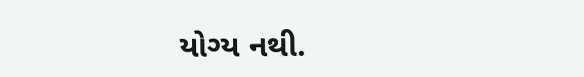યોગ્ય નથી.